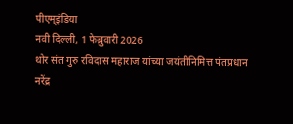पीएम्इंडिया
नवी दिल्ली, 1 फेब्रुवारी 2026
थोर संत गुरु रविदास महाराज यांच्या जयंतीनिमित्त पंतप्रधान नरेंद्र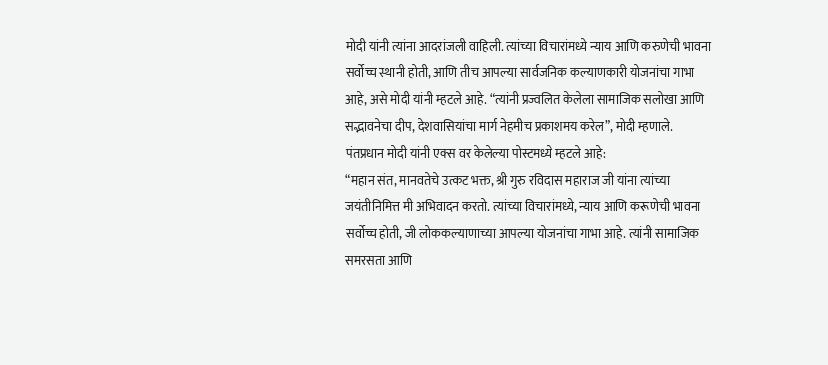मोदी यांनी त्यांना आदरांजली वाहिली. त्यांच्या विचारांमध्ये न्याय आणि करुणेची भावना सर्वोच्च स्थानी होती, आणि तीच आपल्या सार्वजनिक कल्याणकारी योजनांचा गाभा आहे, असे मोदी यांनी म्हटले आहे. “त्यांनी प्रज्वलित केलेला सामाजिक सलोखा आणि सद्भावनेचा दीप, देशवासियांचा मार्ग नेहमीच प्रकाशमय करेल”, मोदी म्हणाले.
पंतप्रधान मोदी यांनी एक्स वर केलेल्या पोस्टमध्ये म्हटले आहे:
“महान संत, मानवतेचे उत्कट भक्त, श्री गुरु रविदास महाराज जी यांना त्यांच्या जयंतीनिमित्त मी अभिवादन करतो. त्यांच्या विचारांमध्ये, न्याय आणि करूणेची भावना सर्वोच्च होती, जी लोककल्याणाच्या आपल्या योजनांचा गाभा आहे. त्यांनी सामाजिक समरसता आणि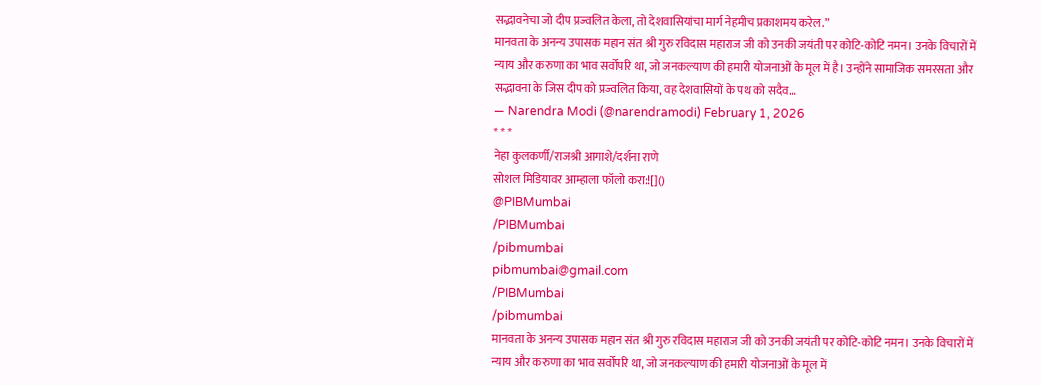सद्भावनेचा जो दीप प्रज्वलित केला, तो देशवासियांचा मार्ग नेहमीच प्रकाशमय करेल.”
मानवता के अनन्य उपासक महान संत श्री गुरु रविदास महाराज जी को उनकी जयंती पर कोटि-कोटि नमन। उनके विचारों में न्याय और करुणा का भाव सर्वोपरि था, जो जनकल्याण की हमारी योजनाओं के मूल में है। उन्होंने सामाजिक समरसता और सद्भावना के जिस दीप को प्रज्वलित किया, वह देशवासियों के पथ को सदैव…
— Narendra Modi (@narendramodi) February 1, 2026
* * *
नेहा कुलकर्णी/राजश्री आगाशे/दर्शना राणे
सोशल मिडियावर आम्हाला फॉलो करा:![]()
@PIBMumbai
/PIBMumbai
/pibmumbai
pibmumbai@gmail.com
/PIBMumbai
/pibmumbai
मानवता के अनन्य उपासक महान संत श्री गुरु रविदास महाराज जी को उनकी जयंती पर कोटि-कोटि नमन। उनके विचारों में न्याय और करुणा का भाव सर्वोपरि था, जो जनकल्याण की हमारी योजनाओं के मूल में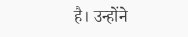है। उन्होंने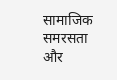सामाजिक समरसता और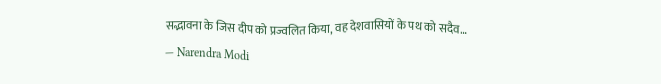सद्भावना के जिस दीप को प्रज्वलित किया, वह देशवासियों के पथ को सदैव…
— Narendra Modi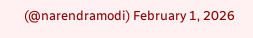(@narendramodi) February 1, 2026